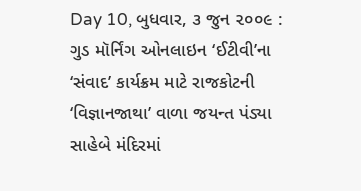Day 10, બુધવાર, ૩ જુન ૨૦૦૯ : ગુડ મૉર્નિંગ ઓનલાઇન ‘ઈટીવી’ના ‘સંવાદ’ કાર્યક્રમ માટે રાજકોટની ‘વિજ્ઞાનજાથા’ વાળા જયન્ત પંડ્યા સાહેબે મંદિરમાં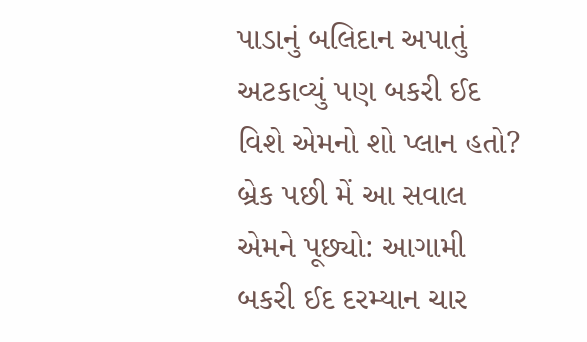પાડાનું બલિદાન અપાતું અટકાવ્યું પણ બકરી ઈદ વિશે એમનો શો પ્લાન હતો? બ્રેક પછી મેં આ સવાલ એમને પૂછ્યો: આગામી બકરી ઈદ દરમ્યાન ચાર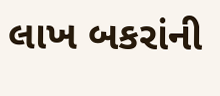લાખ બકરાંની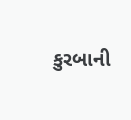કુરબાની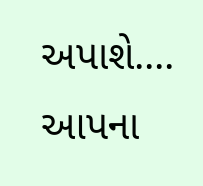અપાશે....
આપના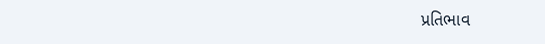પ્રતિભાવ